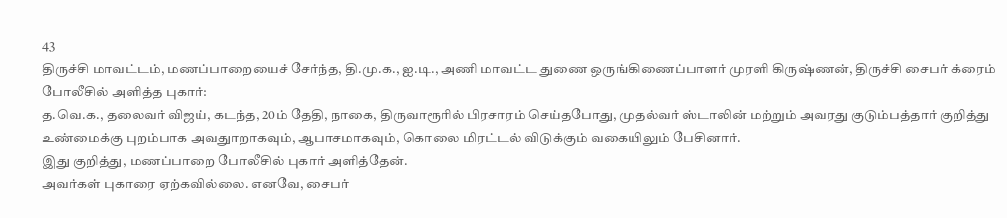43
திருச்சி மாவட்டம், மணப்பாறையைச் சேர்ந்த, தி.மு.க., ஐ.டி., அணி மாவட்ட துணை ஒருங்கிணைப்பாளர் முரளி கிருஷ்ணன், திருச்சி சைபர் க்ரைம் போலீசில் அளித்த புகார்:
த.வெ.க., தலைவர் விஜய், கடந்த, 20ம் தேதி, நாகை, திருவாரூரில் பிரசாரம் செய்தபோது, முதல்வர் ஸ்டாலின் மற்றும் அவரது குடும்பத்தார் குறித்து உண்மைக்கு புறம்பாக அவதுாறாகவும், ஆபாசமாகவும், கொலை மிரட்டல் விடுக்கும் வகையிலும் பேசினார்.
இது குறித்து, மணப்பாறை போலீசில் புகார் அளித்தேன்.
அவர்கள் புகாரை ஏற்கவில்லை. எனவே, சைபர்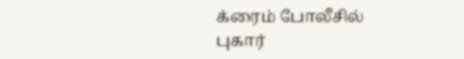க்ரைம் போலீசில் புகார்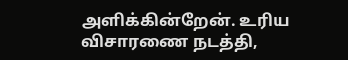அளிக்கின்றேன். உரிய விசாரணை நடத்தி,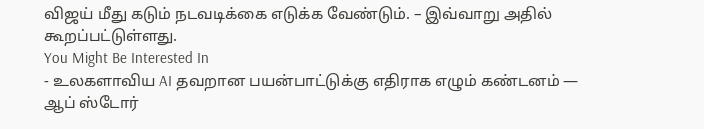விஜய் மீது கடும் நடவடிக்கை எடுக்க வேண்டும். – இவ்வாறு அதில் கூறப்பட்டுள்ளது.
You Might Be Interested In
- உலகளாவிய AI தவறான பயன்பாட்டுக்கு எதிராக எழும் கண்டனம் — ஆப் ஸ்டோர்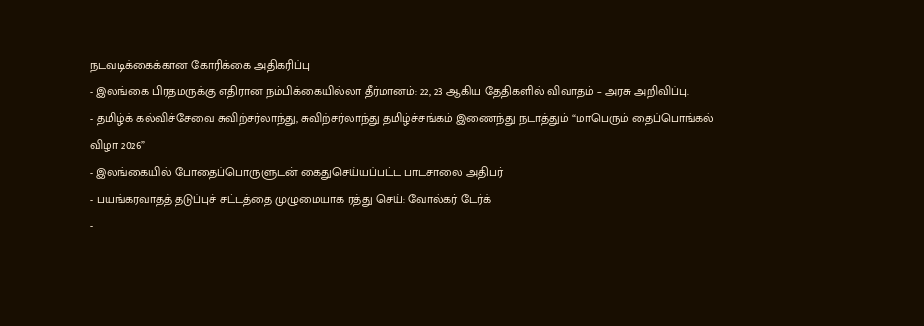நடவடிக்கைக்கான கோரிக்கை அதிகரிப்பு
- இலங்கை பிரதமருக்கு எதிரான நம்பிக்கையில்லா தீர்மானம்: 22, 23 ஆகிய தேதிகளில் விவாதம் – அரசு அறிவிப்பு.
- தமிழ்க் கல்விச்சேவை சுவிற்சர்லாந்து, சுவிற்சர்லாந்து தமிழ்ச்சங்கம் இணைந்து நடாத்தும் “மாபெரும் தைப்பொங்கல் விழா 2026”
- இலங்கையில் போதைப்பொருளுடன் கைதுசெய்யப்பட்ட பாடசாலை அதிபர்
- பயங்கரவாதத் தடுப்புச் சட்டத்தை முழுமையாக ரத்து செய்: வோல்கர் டேர்க்
-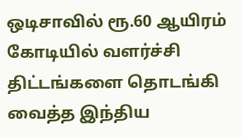ஒடிசாவில் ரூ.60 ஆயிரம் கோடியில் வளர்ச்சி திட்டங்களை தொடங்கி வைத்த இந்திய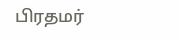பிரதமர்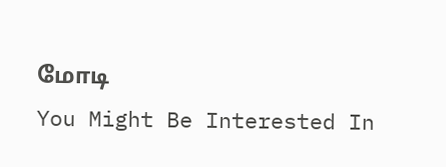மோடி
You Might Be Interested In